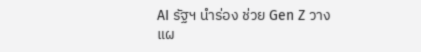AI รัฐฯ นำร่อง ช่วย Gen Z วางแผ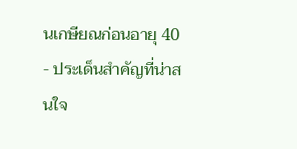นเกษียณก่อนอายุ 40
- ประเด็นสำคัญที่น่าสนใจ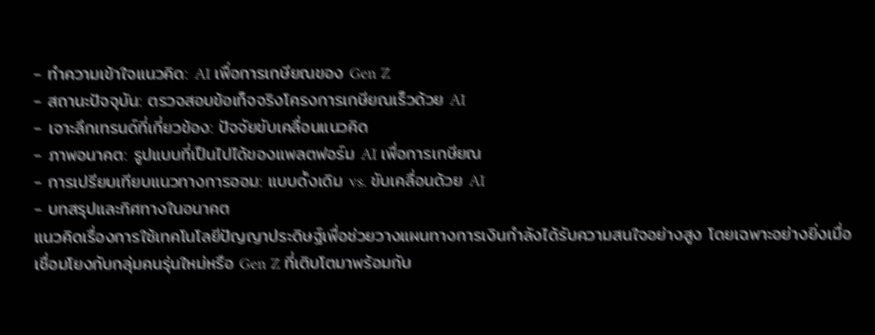- ทำความเข้าใจแนวคิด: AI เพื่อการเกษียณของ Gen Z
- สถานะปัจจุบัน: ตรวจสอบข้อเท็จจริงโครงการเกษียณเร็วด้วย AI
- เจาะลึกเทรนด์ที่เกี่ยวข้อง: ปัจจัยขับเคลื่อนแนวคิด
- ภาพอนาคต: รูปแบบที่เป็นไปได้ของแพลตฟอร์ม AI เพื่อการเกษียณ
- การเปรียบเทียบแนวทางการออม: แบบดั้งเดิม vs. ขับเคลื่อนด้วย AI
- บทสรุปและทิศทางในอนาคต
แนวคิดเรื่องการใช้เทคโนโลยีปัญญาประดิษฐ์เพื่อช่วยวางแผนทางการเงินกำลังได้รับความสนใจอย่างสูง โดยเฉพาะอย่างยิ่งเมื่อเชื่อมโยงกับกลุ่มคนรุ่นใหม่หรือ Gen Z ที่เติบโตมาพร้อมกับ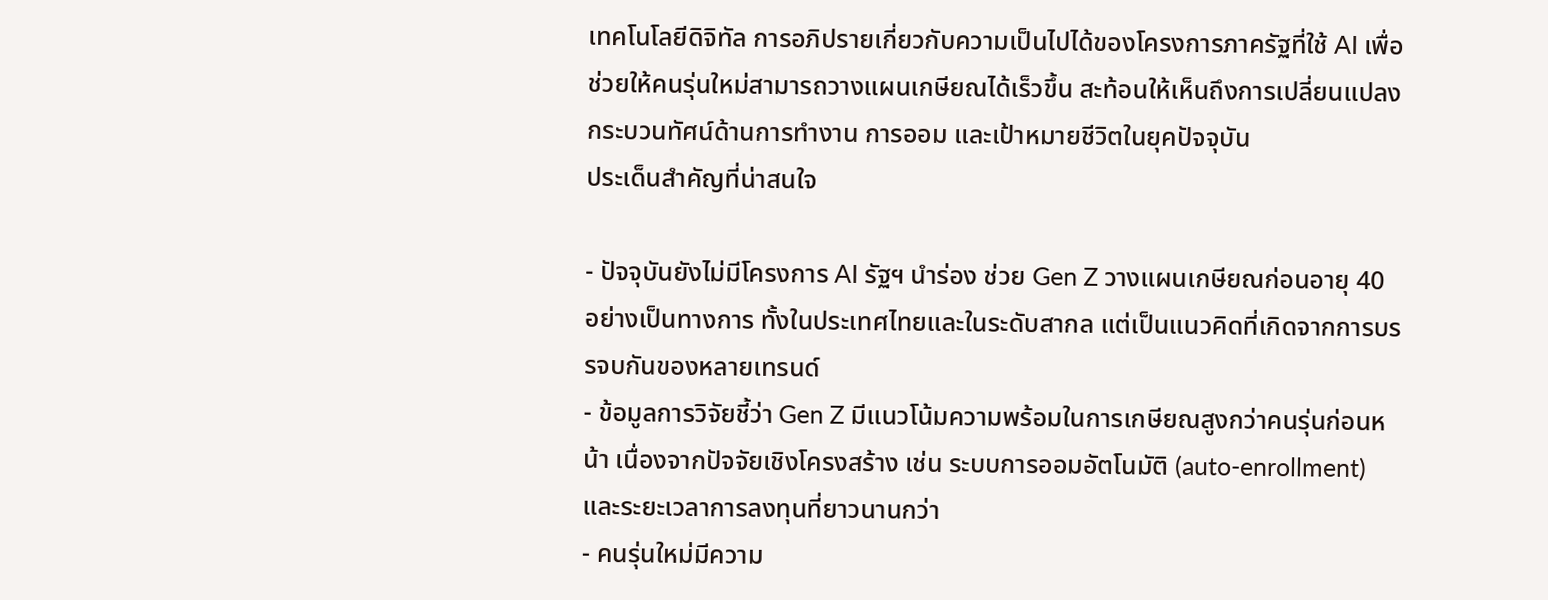เทคโนโลยีดิจิทัล การอภิปรายเกี่ยวกับความเป็นไปได้ของโครงการภาครัฐที่ใช้ AI เพื่อช่วยให้คนรุ่นใหม่สามารถวางแผนเกษียณได้เร็วขึ้น สะท้อนให้เห็นถึงการเปลี่ยนแปลงกระบวนทัศน์ด้านการทำงาน การออม และเป้าหมายชีวิตในยุคปัจจุบัน
ประเด็นสำคัญที่น่าสนใจ

- ปัจจุบันยังไม่มีโครงการ AI รัฐฯ นำร่อง ช่วย Gen Z วางแผนเกษียณก่อนอายุ 40 อย่างเป็นทางการ ทั้งในประเทศไทยและในระดับสากล แต่เป็นแนวคิดที่เกิดจากการบรรจบกันของหลายเทรนด์
- ข้อมูลการวิจัยชี้ว่า Gen Z มีแนวโน้มความพร้อมในการเกษียณสูงกว่าคนรุ่นก่อนหน้า เนื่องจากปัจจัยเชิงโครงสร้าง เช่น ระบบการออมอัตโนมัติ (auto-enrollment) และระยะเวลาการลงทุนที่ยาวนานกว่า
- คนรุ่นใหม่มีความ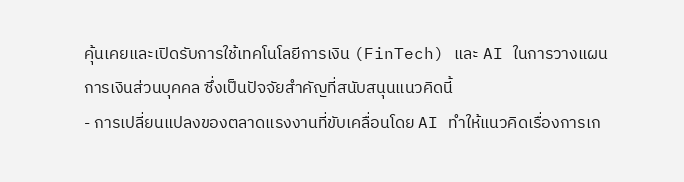คุ้นเคยและเปิดรับการใช้เทคโนโลยีการเงิน (FinTech) และ AI ในการวางแผนการเงินส่วนบุคคล ซึ่งเป็นปัจจัยสำคัญที่สนับสนุนแนวคิดนี้
- การเปลี่ยนแปลงของตลาดแรงงานที่ขับเคลื่อนโดย AI ทำให้แนวคิดเรื่องการเก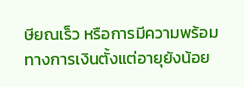ษียณเร็ว หรือการมีความพร้อมทางการเงินตั้งแต่อายุยังน้อย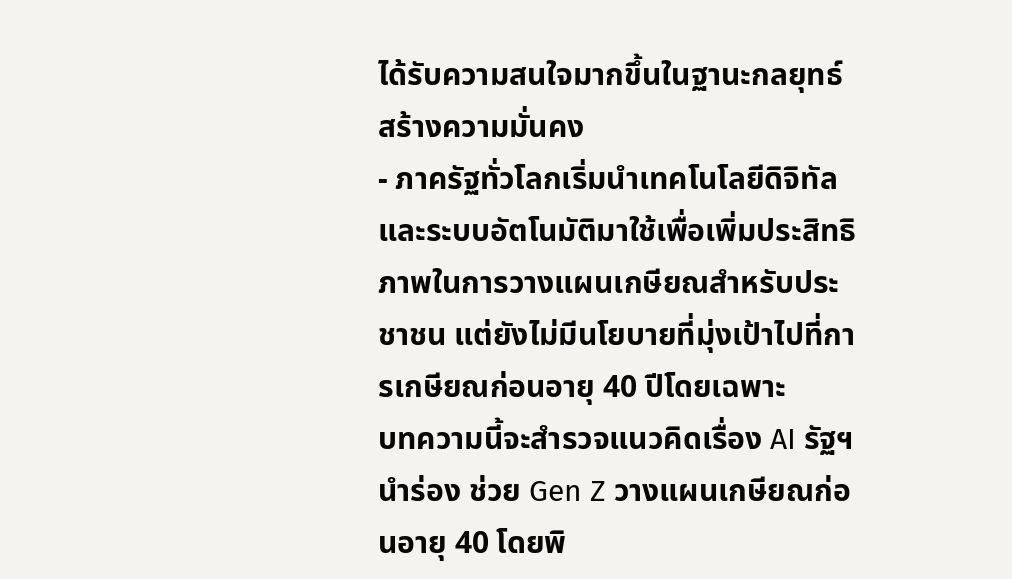ได้รับความสนใจมากขึ้นในฐานะกลยุทธ์สร้างความมั่นคง
- ภาครัฐทั่วโลกเริ่มนำเทคโนโลยีดิจิทัลและระบบอัตโนมัติมาใช้เพื่อเพิ่มประสิทธิภาพในการวางแผนเกษียณสำหรับประชาชน แต่ยังไม่มีนโยบายที่มุ่งเป้าไปที่การเกษียณก่อนอายุ 40 ปีโดยเฉพาะ
บทความนี้จะสำรวจแนวคิดเรื่อง AI รัฐฯ นำร่อง ช่วย Gen Z วางแผนเกษียณก่อนอายุ 40 โดยพิ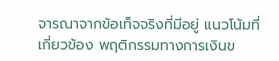จารณาจากข้อเท็จจริงที่มีอยู่ แนวโน้มที่เกี่ยวข้อง พฤติกรรมทางการเงินข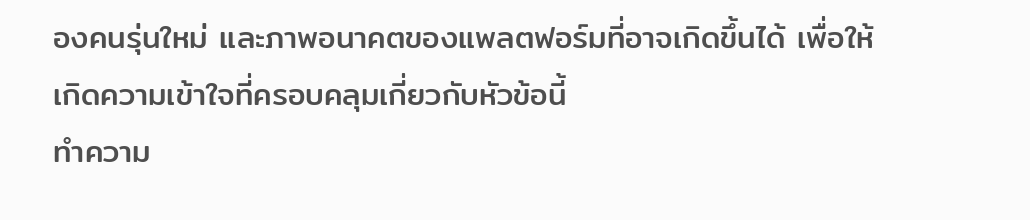องคนรุ่นใหม่ และภาพอนาคตของแพลตฟอร์มที่อาจเกิดขึ้นได้ เพื่อให้เกิดความเข้าใจที่ครอบคลุมเกี่ยวกับหัวข้อนี้
ทำความ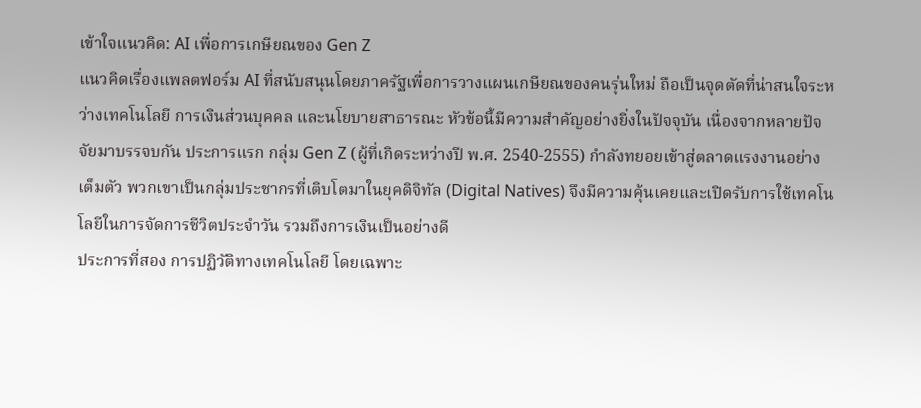เข้าใจแนวคิด: AI เพื่อการเกษียณของ Gen Z
แนวคิดเรื่องแพลตฟอร์ม AI ที่สนับสนุนโดยภาครัฐเพื่อการวางแผนเกษียณของคนรุ่นใหม่ ถือเป็นจุดตัดที่น่าสนใจระหว่างเทคโนโลยี การเงินส่วนบุคคล และนโยบายสาธารณะ หัวข้อนี้มีความสำคัญอย่างยิ่งในปัจจุบัน เนื่องจากหลายปัจจัยมาบรรจบกัน ประการแรก กลุ่ม Gen Z (ผู้ที่เกิดระหว่างปี พ.ศ. 2540-2555) กำลังทยอยเข้าสู่ตลาดแรงงานอย่างเต็มตัว พวกเขาเป็นกลุ่มประชากรที่เติบโตมาในยุคดิจิทัล (Digital Natives) จึงมีความคุ้นเคยและเปิดรับการใช้เทคโนโลยีในการจัดการชีวิตประจำวัน รวมถึงการเงินเป็นอย่างดี
ประการที่สอง การปฏิวัติทางเทคโนโลยี โดยเฉพาะ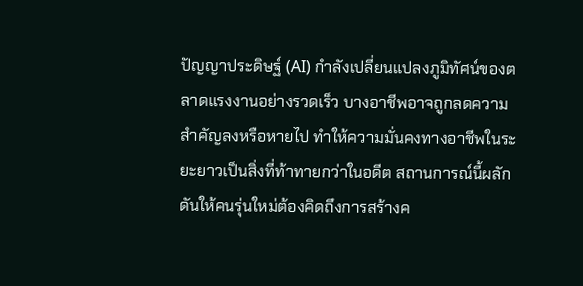ปัญญาประดิษฐ์ (AI) กำลังเปลี่ยนแปลงภูมิทัศน์ของตลาดแรงงานอย่างรวดเร็ว บางอาชีพอาจถูกลดความสำคัญลงหรือหายไป ทำให้ความมั่นคงทางอาชีพในระยะยาวเป็นสิ่งที่ท้าทายกว่าในอดีต สถานการณ์นี้ผลักดันให้คนรุ่นใหม่ต้องคิดถึงการสร้างค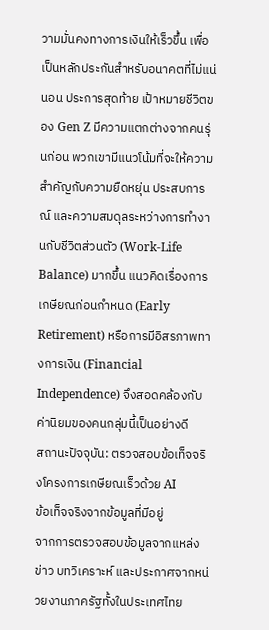วามมั่นคงทางการเงินให้เร็วขึ้น เพื่อเป็นหลักประกันสำหรับอนาคตที่ไม่แน่นอน ประการสุดท้าย เป้าหมายชีวิตของ Gen Z มีความแตกต่างจากคนรุ่นก่อน พวกเขามีแนวโน้มที่จะให้ความสำคัญกับความยืดหยุ่น ประสบการณ์ และความสมดุลระหว่างการทำงานกับชีวิตส่วนตัว (Work-Life Balance) มากขึ้น แนวคิดเรื่องการเกษียณก่อนกำหนด (Early Retirement) หรือการมีอิสรภาพทางการเงิน (Financial Independence) จึงสอดคล้องกับค่านิยมของคนกลุ่มนี้เป็นอย่างดี
สถานะปัจจุบัน: ตรวจสอบข้อเท็จจริงโครงการเกษียณเร็วด้วย AI
ข้อเท็จจริงจากข้อมูลที่มีอยู่
จากการตรวจสอบข้อมูลจากแหล่งข่าว บทวิเคราะห์ และประกาศจากหน่วยงานภาครัฐทั้งในประเทศไทย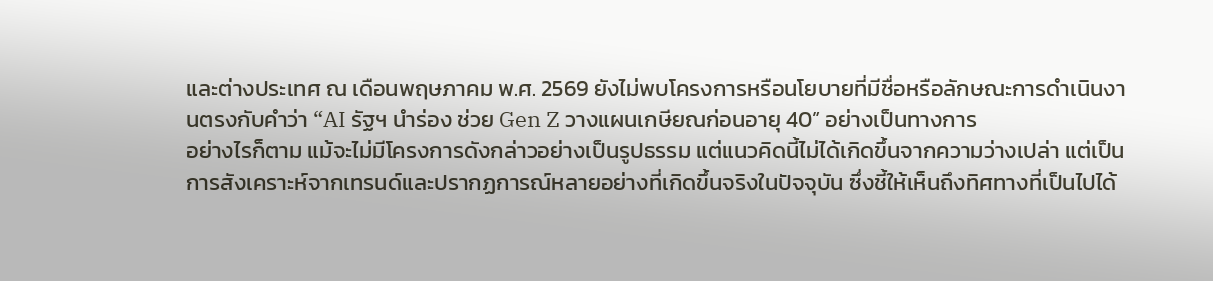และต่างประเทศ ณ เดือนพฤษภาคม พ.ศ. 2569 ยังไม่พบโครงการหรือนโยบายที่มีชื่อหรือลักษณะการดำเนินงานตรงกับคำว่า “AI รัฐฯ นำร่อง ช่วย Gen Z วางแผนเกษียณก่อนอายุ 40” อย่างเป็นทางการ
อย่างไรก็ตาม แม้จะไม่มีโครงการดังกล่าวอย่างเป็นรูปธรรม แต่แนวคิดนี้ไม่ได้เกิดขึ้นจากความว่างเปล่า แต่เป็นการสังเคราะห์จากเทรนด์และปรากฏการณ์หลายอย่างที่เกิดขึ้นจริงในปัจจุบัน ซึ่งชี้ให้เห็นถึงทิศทางที่เป็นไปได้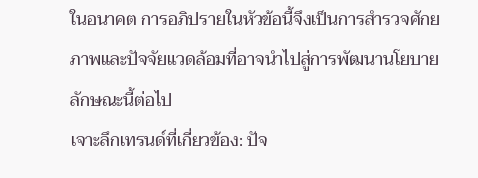ในอนาคต การอภิปรายในหัวข้อนี้จึงเป็นการสำรวจศักยภาพและปัจจัยแวดล้อมที่อาจนำไปสู่การพัฒนานโยบายลักษณะนี้ต่อไป
เจาะลึกเทรนด์ที่เกี่ยวข้อง: ปัจ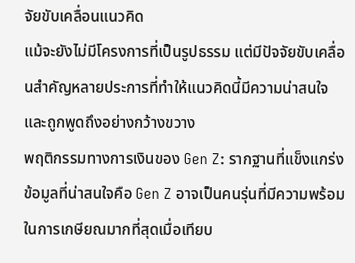จัยขับเคลื่อนแนวคิด
แม้จะยังไม่มีโครงการที่เป็นรูปธรรม แต่มีปัจจัยขับเคลื่อนสำคัญหลายประการที่ทำให้แนวคิดนี้มีความน่าสนใจและถูกพูดถึงอย่างกว้างขวาง
พฤติกรรมทางการเงินของ Gen Z: รากฐานที่แข็งแกร่ง
ข้อมูลที่น่าสนใจคือ Gen Z อาจเป็นคนรุ่นที่มีความพร้อมในการเกษียณมากที่สุดเมื่อเทียบ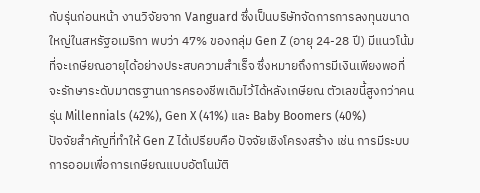กับรุ่นก่อนหน้า งานวิจัยจาก Vanguard ซึ่งเป็นบริษัทจัดการการลงทุนขนาดใหญ่ในสหรัฐอเมริกา พบว่า 47% ของกลุ่ม Gen Z (อายุ 24-28 ปี) มีแนวโน้มที่จะเกษียณอายุได้อย่างประสบความสำเร็จ ซึ่งหมายถึงการมีเงินเพียงพอที่จะรักษาระดับมาตรฐานการครองชีพเดิมไว้ได้หลังเกษียณ ตัวเลขนี้สูงกว่าคนรุ่น Millennials (42%), Gen X (41%) และ Baby Boomers (40%)
ปัจจัยสำคัญที่ทำให้ Gen Z ได้เปรียบคือ ปัจจัยเชิงโครงสร้าง เช่น การมีระบบการออมเพื่อการเกษียณแบบอัตโนมัติ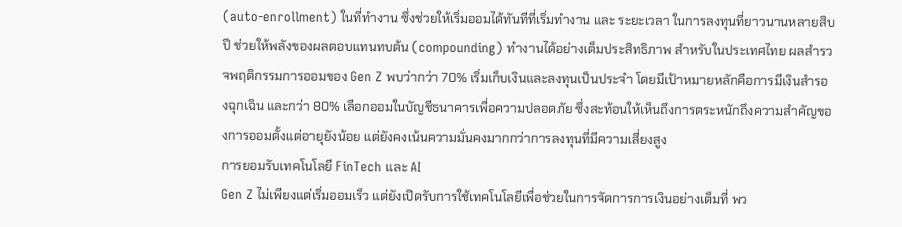(auto-enrollment) ในที่ทำงาน ซึ่งช่วยให้เริ่มออมได้ทันทีที่เริ่มทำงาน และ ระยะเวลา ในการลงทุนที่ยาวนานหลายสิบปี ช่วยให้พลังของผลตอบแทนทบต้น (compounding) ทำงานได้อย่างเต็มประสิทธิภาพ สำหรับในประเทศไทย ผลสำรวจพฤติกรรมการออมของ Gen Z พบว่ากว่า 70% เริ่มเก็บเงินและลงทุนเป็นประจำ โดยมีเป้าหมายหลักคือการมีเงินสำรองฉุกเฉิน และกว่า 80% เลือกออมในบัญชีธนาคารเพื่อความปลอดภัย ซึ่งสะท้อนให้เห็นถึงการตระหนักถึงความสำคัญของการออมตั้งแต่อายุยังน้อย แต่ยังคงเน้นความมั่นคงมากกว่าการลงทุนที่มีความเสี่ยงสูง
การยอมรับเทคโนโลยี FinTech และ AI
Gen Z ไม่เพียงแต่เริ่มออมเร็ว แต่ยังเปิดรับการใช้เทคโนโลยีเพื่อช่วยในการจัดการการเงินอย่างเต็มที่ พว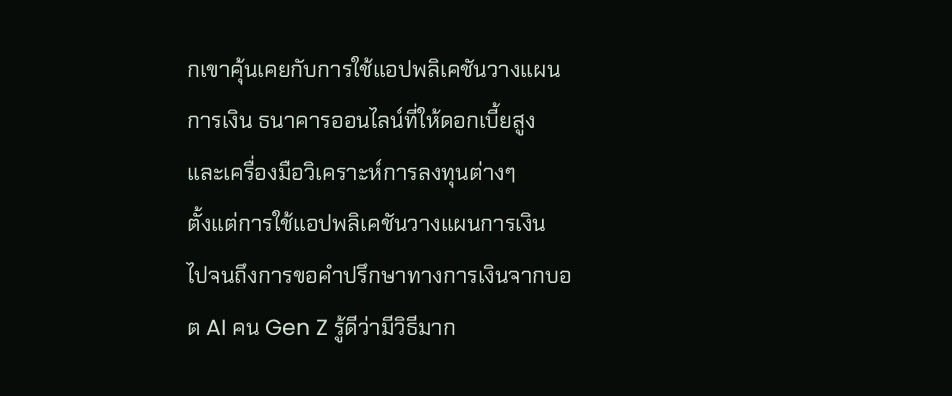กเขาคุ้นเคยกับการใช้แอปพลิเคชันวางแผนการเงิน ธนาคารออนไลน์ที่ให้ดอกเบี้ยสูง และเครื่องมือวิเคราะห์การลงทุนต่างๆ
ตั้งแต่การใช้แอปพลิเคชันวางแผนการเงิน ไปจนถึงการขอคำปรึกษาทางการเงินจากบอต AI คน Gen Z รู้ดีว่ามีวิธีมาก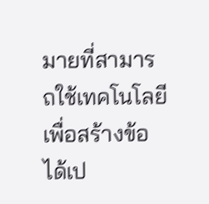มายที่สามารถใช้เทคโนโลยี เพื่อสร้างข้อได้เป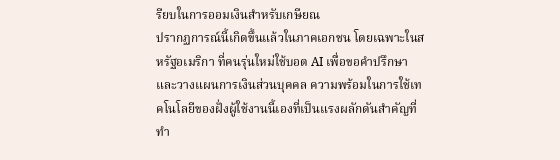รียบในการออมเงินสำหรับเกษียณ
ปรากฏการณ์นี้เกิดขึ้นแล้วในภาคเอกชน โดยเฉพาะในสหรัฐอเมริกา ที่คนรุ่นใหม่ใช้บอต AI เพื่อขอคำปรึกษาและวางแผนการเงินส่วนบุคคล ความพร้อมในการใช้เทคโนโลยีของฝั่งผู้ใช้งานนี้เองที่เป็นแรงผลักดันสำคัญที่ทำ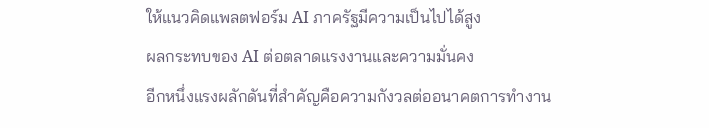ให้แนวคิดแพลตฟอร์ม AI ภาครัฐมีความเป็นไปได้สูง
ผลกระทบของ AI ต่อตลาดแรงงานและความมั่นคง
อีกหนึ่งแรงผลักดันที่สำคัญคือความกังวลต่ออนาคตการทำงาน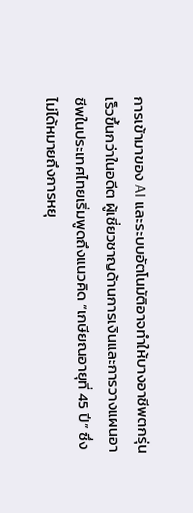การเข้ามาของ AI และระบบอัตโนมัติอาจทำให้บางอาชีพตกรุ่นเร็วขึ้นกว่าในอดีต ผู้เชี่ยวชาญด้านการเงินและการวางแผนอาชีพในประเทศไทยเริ่มพูดถึงแนวคิด “เกษียณอายุที่ 45 ปี” ซึ่งไม่ได้หมายถึงการหยุ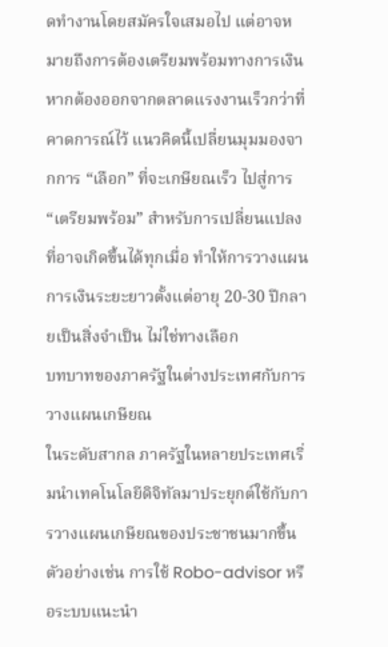ดทำงานโดยสมัครใจเสมอไป แต่อาจหมายถึงการต้องเตรียมพร้อมทางการเงินหากต้องออกจากตลาดแรงงานเร็วกว่าที่คาดการณ์ไว้ แนวคิดนี้เปลี่ยนมุมมองจากการ “เลือก” ที่จะเกษียณเร็ว ไปสู่การ “เตรียมพร้อม” สำหรับการเปลี่ยนแปลงที่อาจเกิดขึ้นได้ทุกเมื่อ ทำให้การวางแผนการเงินระยะยาวตั้งแต่อายุ 20-30 ปีกลายเป็นสิ่งจำเป็น ไม่ใช่ทางเลือก
บทบาทของภาครัฐในต่างประเทศกับการวางแผนเกษียณ
ในระดับสากล ภาครัฐในหลายประเทศเริ่มนำเทคโนโลยีดิจิทัลมาประยุกต์ใช้กับการวางแผนเกษียณของประชาชนมากขึ้น ตัวอย่างเช่น การใช้ Robo-advisor หรือระบบแนะนำ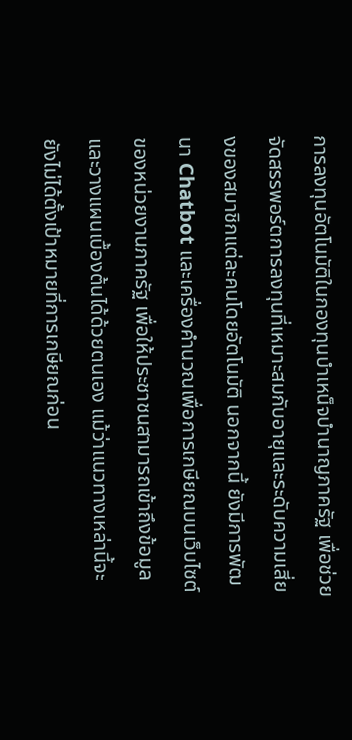การลงทุนอัตโนมัติในกองทุนบำเหน็จบำนาญภาครัฐ เพื่อช่วยจัดสรรพอร์ตการลงทุนที่เหมาะสมกับอายุและระดับความเสี่ยงของสมาชิกแต่ละคนโดยอัตโนมัติ นอกจากนี้ ยังมีการพัฒนา Chatbot และเครื่องคำนวณเพื่อการเกษียณบนเว็บไซต์ของหน่วยงานภาครัฐ เพื่อให้ประชาชนสามารถเข้าถึงข้อมูลและวางแผนเบื้องต้นได้ด้วยตนเอง แม้ว่าแนวทางเหล่านี้จะยังไม่ได้ตั้งเป้าหมายที่การเกษียณก่อน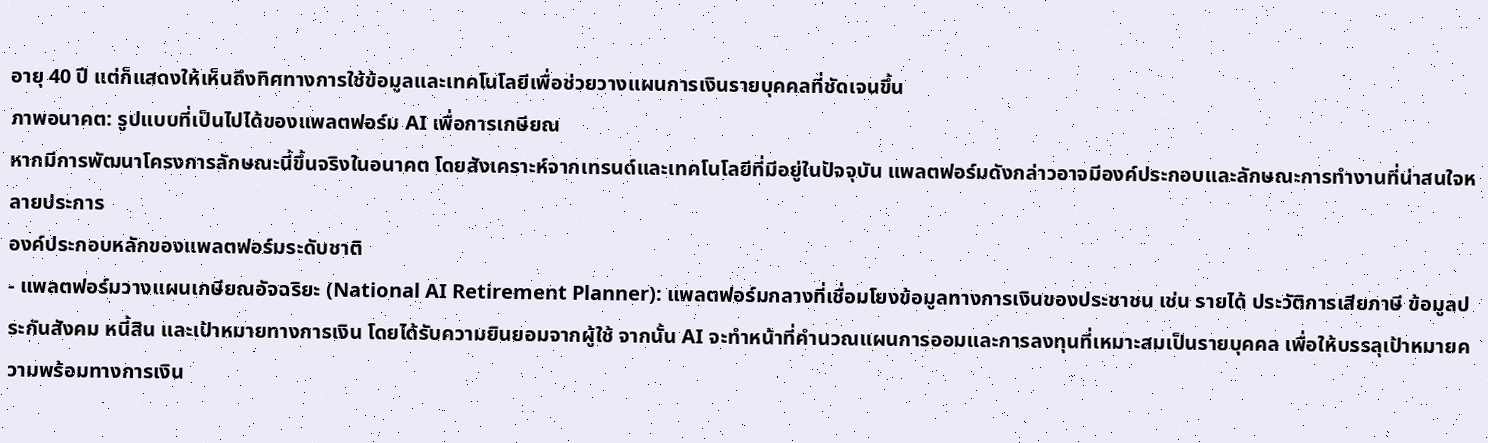อายุ 40 ปี แต่ก็แสดงให้เห็นถึงทิศทางการใช้ข้อมูลและเทคโนโลยีเพื่อช่วยวางแผนการเงินรายบุคคลที่ชัดเจนขึ้น
ภาพอนาคต: รูปแบบที่เป็นไปได้ของแพลตฟอร์ม AI เพื่อการเกษียณ
หากมีการพัฒนาโครงการลักษณะนี้ขึ้นจริงในอนาคต โดยสังเคราะห์จากเทรนด์และเทคโนโลยีที่มีอยู่ในปัจจุบัน แพลตฟอร์มดังกล่าวอาจมีองค์ประกอบและลักษณะการทำงานที่น่าสนใจหลายประการ
องค์ประกอบหลักของแพลตฟอร์มระดับชาติ
- แพลตฟอร์มวางแผนเกษียณอัจฉริยะ (National AI Retirement Planner): แพลตฟอร์มกลางที่เชื่อมโยงข้อมูลทางการเงินของประชาชน เช่น รายได้ ประวัติการเสียภาษี ข้อมูลประกันสังคม หนี้สิน และเป้าหมายทางการเงิน โดยได้รับความยินยอมจากผู้ใช้ จากนั้น AI จะทำหน้าที่คำนวณแผนการออมและการลงทุนที่เหมาะสมเป็นรายบุคคล เพื่อให้บรรลุเป้าหมายความพร้อมทางการเงิน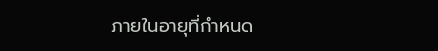ภายในอายุที่กำหนด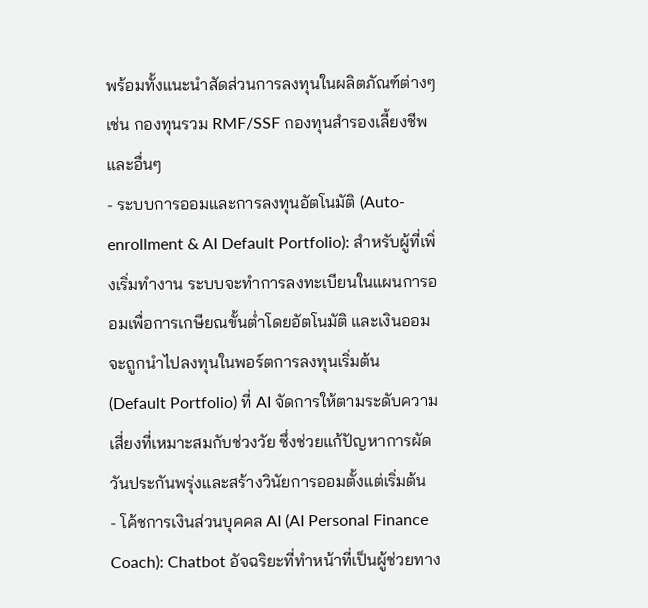พร้อมทั้งแนะนำสัดส่วนการลงทุนในผลิตภัณฑ์ต่างๆ เช่น กองทุนรวม RMF/SSF กองทุนสำรองเลี้ยงชีพ และอื่นๆ
- ระบบการออมและการลงทุนอัตโนมัติ (Auto-enrollment & AI Default Portfolio): สำหรับผู้ที่เพิ่งเริ่มทำงาน ระบบจะทำการลงทะเบียนในแผนการออมเพื่อการเกษียณขั้นต่ำโดยอัตโนมัติ และเงินออมจะถูกนำไปลงทุนในพอร์ตการลงทุนเริ่มต้น (Default Portfolio) ที่ AI จัดการให้ตามระดับความเสี่ยงที่เหมาะสมกับช่วงวัย ซึ่งช่วยแก้ปัญหาการผัดวันประกันพรุ่งและสร้างวินัยการออมตั้งแต่เริ่มต้น
- โค้ชการเงินส่วนบุคคล AI (AI Personal Finance Coach): Chatbot อัจฉริยะที่ทำหน้าที่เป็นผู้ช่วยทาง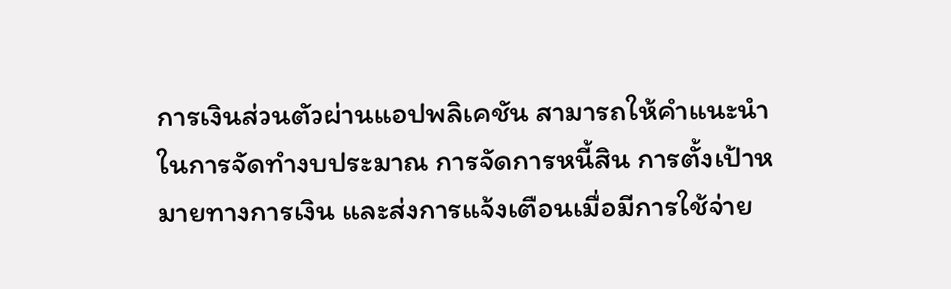การเงินส่วนตัวผ่านแอปพลิเคชัน สามารถให้คำแนะนำในการจัดทำงบประมาณ การจัดการหนี้สิน การตั้งเป้าหมายทางการเงิน และส่งการแจ้งเตือนเมื่อมีการใช้จ่าย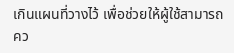เกินแผนที่วางไว้ เพื่อช่วยให้ผู้ใช้สามารถคว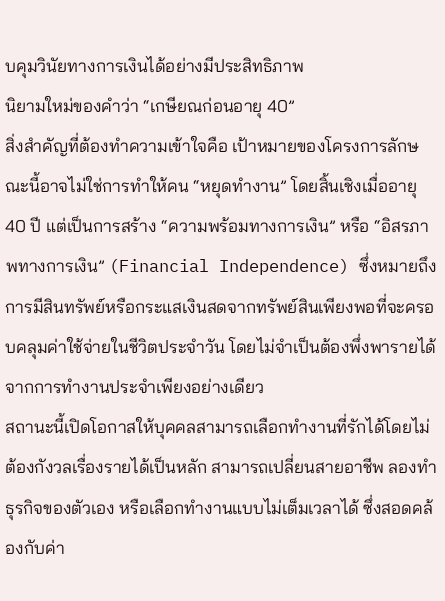บคุมวินัยทางการเงินได้อย่างมีประสิทธิภาพ
นิยามใหม่ของคำว่า “เกษียณก่อนอายุ 40”
สิ่งสำคัญที่ต้องทำความเข้าใจคือ เป้าหมายของโครงการลักษณะนี้อาจไม่ใช่การทำให้คน “หยุดทำงาน” โดยสิ้นเชิงเมื่ออายุ 40 ปี แต่เป็นการสร้าง “ความพร้อมทางการเงิน” หรือ “อิสรภาพทางการเงิน” (Financial Independence) ซึ่งหมายถึงการมีสินทรัพย์หรือกระแสเงินสดจากทรัพย์สินเพียงพอที่จะครอบคลุมค่าใช้จ่ายในชีวิตประจำวัน โดยไม่จำเป็นต้องพึ่งพารายได้จากการทำงานประจำเพียงอย่างเดียว
สถานะนี้เปิดโอกาสให้บุคคลสามารถเลือกทำงานที่รักได้โดยไม่ต้องกังวลเรื่องรายได้เป็นหลัก สามารถเปลี่ยนสายอาชีพ ลองทำธุรกิจของตัวเอง หรือเลือกทำงานแบบไม่เต็มเวลาได้ ซึ่งสอดคล้องกับค่า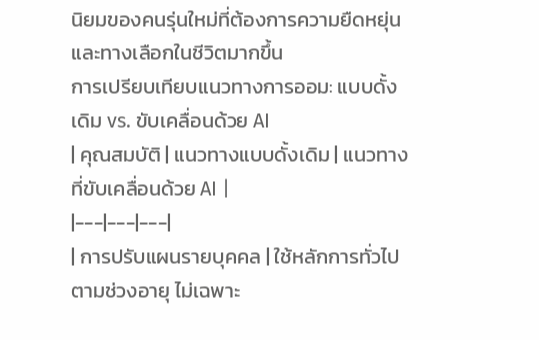นิยมของคนรุ่นใหม่ที่ต้องการความยืดหยุ่นและทางเลือกในชีวิตมากขึ้น
การเปรียบเทียบแนวทางการออม: แบบดั้งเดิม vs. ขับเคลื่อนด้วย AI
| คุณสมบัติ | แนวทางแบบดั้งเดิม | แนวทางที่ขับเคลื่อนด้วย AI |
|---|---|---|
| การปรับแผนรายบุคคล | ใช้หลักการทั่วไปตามช่วงอายุ ไม่เฉพาะ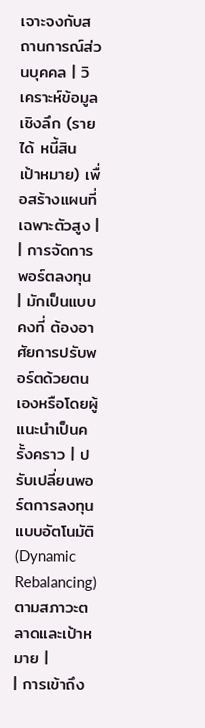เจาะจงกับสถานการณ์ส่วนบุคคล | วิเคราะห์ข้อมูลเชิงลึก (รายได้ หนี้สิน เป้าหมาย) เพื่อสร้างแผนที่เฉพาะตัวสูง |
| การจัดการพอร์ตลงทุน | มักเป็นแบบคงที่ ต้องอาศัยการปรับพอร์ตด้วยตนเองหรือโดยผู้แนะนำเป็นครั้งคราว | ปรับเปลี่ยนพอร์ตการลงทุนแบบอัตโนมัติ (Dynamic Rebalancing) ตามสภาวะตลาดและเป้าหมาย |
| การเข้าถึง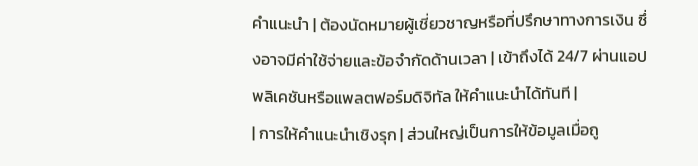คำแนะนำ | ต้องนัดหมายผู้เชี่ยวชาญหรือที่ปรึกษาทางการเงิน ซึ่งอาจมีค่าใช้จ่ายและข้อจำกัดด้านเวลา | เข้าถึงได้ 24/7 ผ่านแอปพลิเคชันหรือแพลตฟอร์มดิจิทัล ให้คำแนะนำได้ทันที |
| การให้คำแนะนำเชิงรุก | ส่วนใหญ่เป็นการให้ข้อมูลเมื่อถู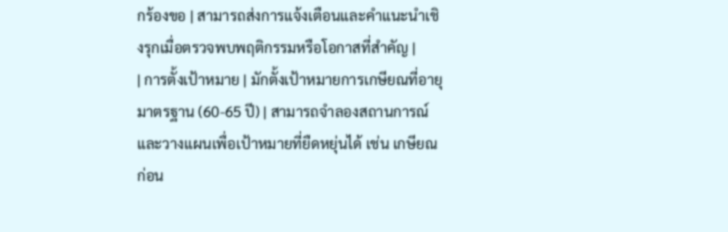กร้องขอ | สามารถส่งการแจ้งเตือนและคำแนะนำเชิงรุกเมื่อตรวจพบพฤติกรรมหรือโอกาสที่สำคัญ |
| การตั้งเป้าหมาย | มักตั้งเป้าหมายการเกษียณที่อายุมาตรฐาน (60-65 ปี) | สามารถจำลองสถานการณ์และวางแผนเพื่อเป้าหมายที่ยืดหยุ่นได้ เช่น เกษียณก่อน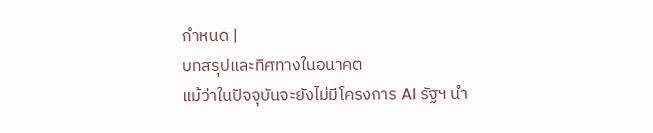กำหนด |
บทสรุปและทิศทางในอนาคต
แม้ว่าในปัจจุบันจะยังไม่มีโครงการ AI รัฐฯ นำ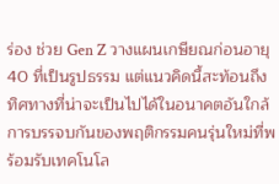ร่อง ช่วย Gen Z วางแผนเกษียณก่อนอายุ 40 ที่เป็นรูปธรรม แต่แนวคิดนี้สะท้อนถึงทิศทางที่น่าจะเป็นไปได้ในอนาคตอันใกล้ การบรรจบกันของพฤติกรรมคนรุ่นใหม่ที่พร้อมรับเทคโนโล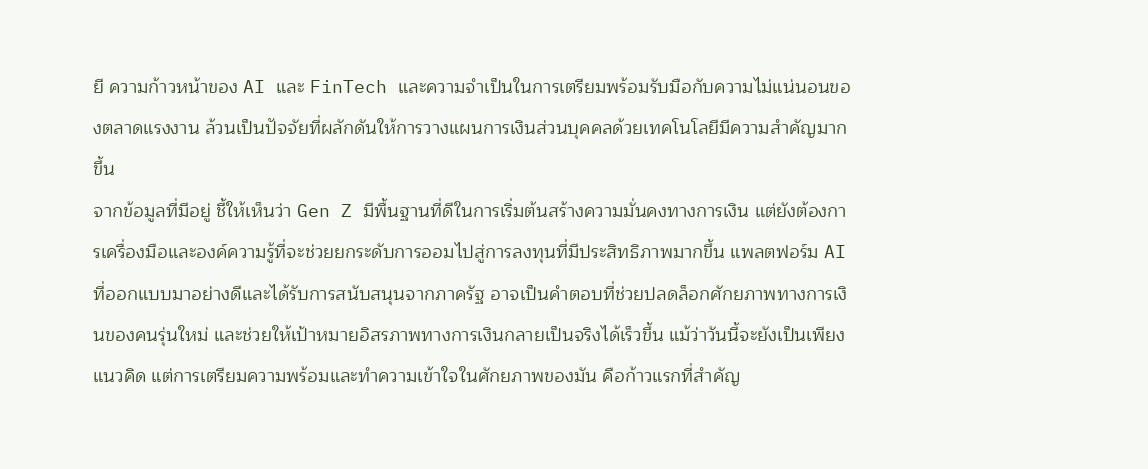ยี ความก้าวหน้าของ AI และ FinTech และความจำเป็นในการเตรียมพร้อมรับมือกับความไม่แน่นอนของตลาดแรงงาน ล้วนเป็นปัจจัยที่ผลักดันให้การวางแผนการเงินส่วนบุคคลด้วยเทคโนโลยีมีความสำคัญมากขึ้น
จากข้อมูลที่มีอยู่ ชี้ให้เห็นว่า Gen Z มีพื้นฐานที่ดีในการเริ่มต้นสร้างความมั่นคงทางการเงิน แต่ยังต้องการเครื่องมือและองค์ความรู้ที่จะช่วยยกระดับการออมไปสู่การลงทุนที่มีประสิทธิภาพมากขึ้น แพลตฟอร์ม AI ที่ออกแบบมาอย่างดีและได้รับการสนับสนุนจากภาครัฐ อาจเป็นคำตอบที่ช่วยปลดล็อกศักยภาพทางการเงินของคนรุ่นใหม่ และช่วยให้เป้าหมายอิสรภาพทางการเงินกลายเป็นจริงได้เร็วขึ้น แม้ว่าวันนี้จะยังเป็นเพียงแนวคิด แต่การเตรียมความพร้อมและทำความเข้าใจในศักยภาพของมัน คือก้าวแรกที่สำคัญ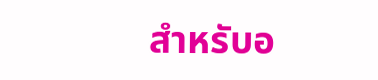สำหรับอ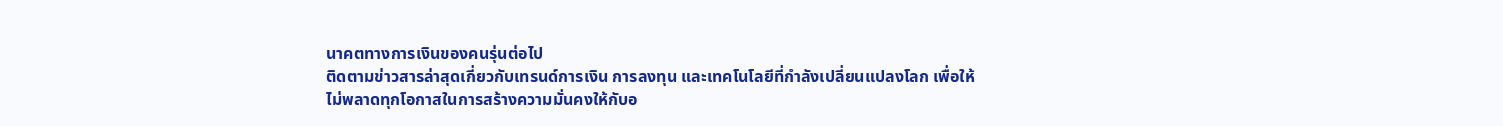นาคตทางการเงินของคนรุ่นต่อไป
ติดตามข่าวสารล่าสุดเกี่ยวกับเทรนด์การเงิน การลงทุน และเทคโนโลยีที่กำลังเปลี่ยนแปลงโลก เพื่อให้ไม่พลาดทุกโอกาสในการสร้างความมั่นคงให้กับอ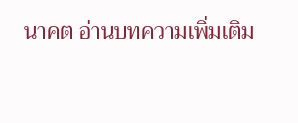นาคต อ่านบทความเพิ่มเติม